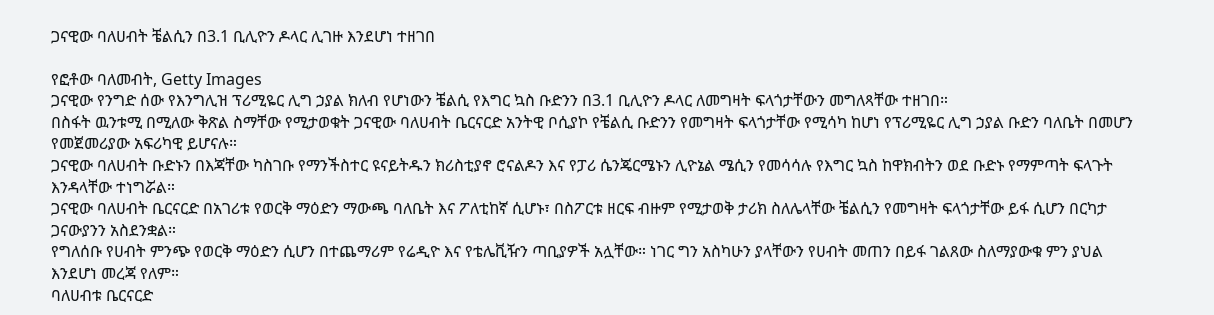ጋናዊው ባለሀብት ቼልሲን በ3.1 ቢሊዮን ዶላር ሊገዙ እንደሆነ ተዘገበ

የፎቶው ባለመብት, Getty Images
ጋናዊው የንግድ ሰው የእንግሊዝ ፕሪሚዬር ሊግ ኃያል ክለብ የሆነውን ቼልሲ የእግር ኳስ ቡድንን በ3.1 ቢሊዮን ዶላር ለመግዛት ፍላጎታቸውን መግለጻቸው ተዘገበ።
በስፋት ዉንቱሚ በሚለው ቅጽል ስማቸው የሚታወቁት ጋናዊው ባለሀብት ቤርናርድ አንትዊ ቦሲያኮ የቼልሲ ቡድንን የመግዛት ፍላጎታቸው የሚሳካ ከሆነ የፕሪሚዬር ሊግ ኃያል ቡድን ባለቤት በመሆን የመጀመሪያው አፍሪካዊ ይሆናሉ።
ጋናዊው ባለሀብት ቡድኑን በእጃቸው ካስገቡ የማንችስተር ዩናይትዱን ክሪስቲያኖ ሮናልዶን እና የፓሪ ሴንጄርሜኑን ሊዮኔል ሜሲን የመሳሳሉ የእግር ኳስ ከዋክብትን ወደ ቡድኑ የማምጣት ፍላጉት እንዳላቸው ተነግሯል።
ጋናዊው ባለሀብት ቤርናርድ በአገሪቱ የወርቅ ማዕድን ማውጫ ባለቤት እና ፖለቲከኛ ሲሆኑ፣ በስፖርቱ ዘርፍ ብዙም የሚታወቅ ታሪክ ስለሌላቸው ቼልሲን የመግዛት ፍላጎታቸው ይፋ ሲሆን በርካታ ጋናውያንን አስደንቋል።
የግለሰቡ የሀብት ምንጭ የወርቅ ማዕድን ሲሆን በተጨማሪም የሬዲዮ እና የቴሌቪዥን ጣቢያዎች አሏቸው። ነገር ግን አስካሁን ያላቸውን የሀብት መጠን በይፋ ገልጸው ስለማያውቁ ምን ያህል እንደሆነ መረጃ የለም።
ባለሀብቱ ቤርናርድ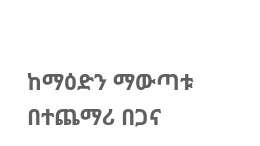ከማዕድን ማውጣቱ በተጨማሪ በጋና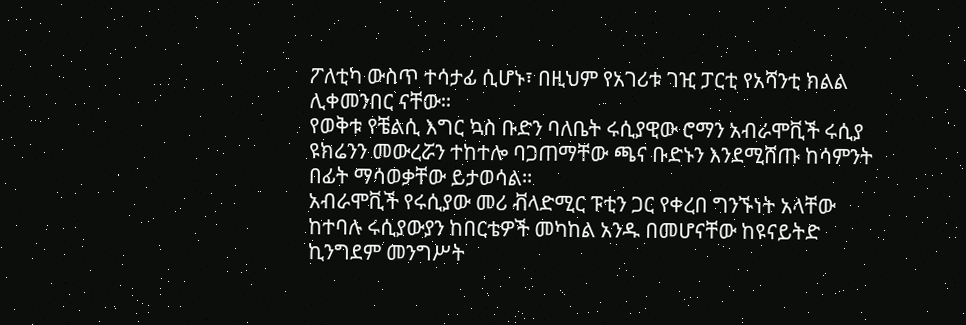ፖለቲካ ውስጥ ተሳታፊ ሲሆኑ፣ በዚህም የአገሪቱ ገዢ ፓርቲ የአሻንቲ ክልል ሊቀመንበር ናቸው።
የወቅቱ የቼልሲ እግር ኳስ ቡድን ባለቤት ሩሲያዊው ሮማን አብራሞቪች ሩሲያ ዩክሬንን መውረሯን ተከተሎ ባጋጠማቸው ጫና ቡድኑን እንደሚሸጡ ከሳምንት በፊት ማሳወቃቸው ይታወሳል።
አብራሞቪች የሩሲያው መሪ ቭላድሚር ፑቲን ጋር የቀረበ ግንኙነት አላቸው ከተባሉ ሩሲያውያን ከበርቴዎች መካከል አንዱ በመሆናቸው ከዩናይትድ ኪንግደም መንግሥት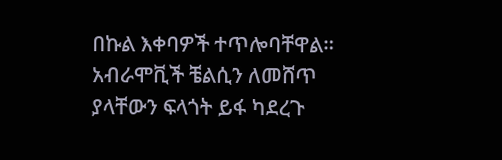በኩል እቀባዎች ተጥሎባቸዋል።
አብራሞቪች ቼልሲን ለመሸጥ ያላቸውን ፍላጎት ይፋ ካደረጉ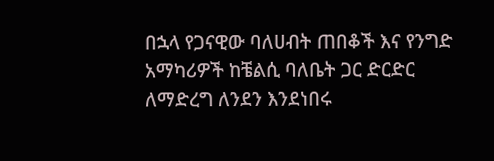በኋላ የጋናዊው ባለሀብት ጠበቆች እና የንግድ አማካሪዎች ከቼልሲ ባለቤት ጋር ድርድር ለማድረግ ለንደን እንደነበሩ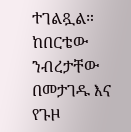ተገልጿል።
ከበርቴው ንብረታቸው በመታገዱ እና የጉዞ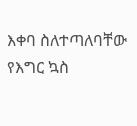እቀባ ስለተጣለባቸው የእግር ኳስ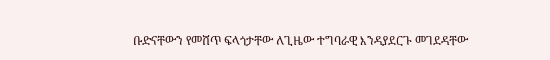ቡድናቸውን የመሸጥ ፍላጎታቸው ለጊዜው ተግባራዊ እንዳያደርጉ መገደዳቸው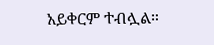አይቀርም ተብሏል።